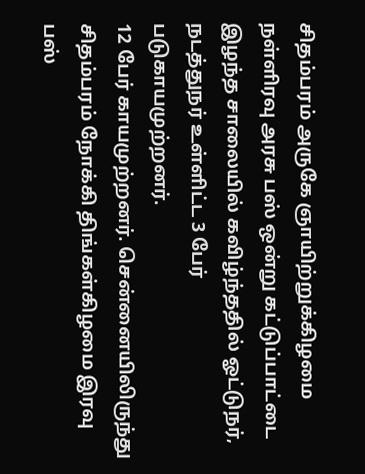சிதம்பரம் அருகே ஞாயிற்றுக்கிழமை நள்ளிரவு அரசு பஸ் ஒன்று கட்டுப்பாட்டை இழந்த சாலையில் கவிழ்ந்ததில் ஓட்டுநர், நடத்துநர் உள்ளிட்ட 3 பேர் படுகாயமுற்றனர்.
12 பேர் காயமுற்றனர். சென்னையிலிருந்து சிதம்பரம் நோக்கி திங்கள்கிழமை இரவு பஸ்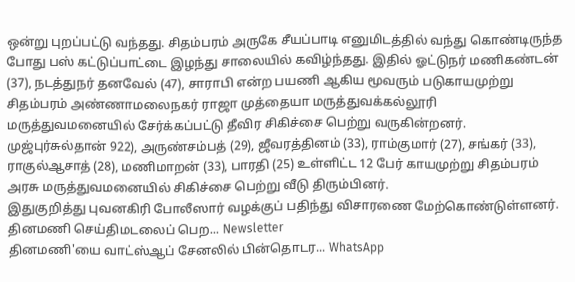ஒன்று புறப்பட்டு வந்தது. சிதம்பரம் அருகே சீயப்பாடி எனுமிடத்தில் வந்து கொண்டிருந்த போது பஸ் கட்டுப்பாட்டை இழந்து சாலையில் கவிழ்ந்தது. இதில் ஓட்டுநர் மணிகண்டன் (37), நடத்துநர் தனவேல் (47), சாராபி என்ற பயணி ஆகிய மூவரும் படுகாயமுற்று சிதம்பரம் அண்ணாமலைநகர் ராஜா முத்தையா மருத்துவக்கல்லூரி மருத்துவமனையில் சேர்க்கப்பட்டு தீவிர சிகிச்சை பெற்று வருகின்றனர். முஜ்புர்சுல்தான் 922), அருண்சம்பத் (29), ஜீவரத்தினம் (33), ராம்குமார் (27), சங்கர் (33), ராகுல்ஆசாத் (28), மணிமாறன் (33), பாரதி (25) உள்ளிட்ட 12 பேர் காயமுற்று சிதம்பரம் அரசு மருத்துவமனையில் சிகிச்சை பெற்று வீடு திரும்பினர்.
இதுகுறித்து புவனகிரி போலீஸார் வழக்குப் பதிந்து விசாரணை மேற்கொண்டுள்ளனர்.
தினமணி செய்திமடலைப் பெற... Newsletter
தினமணி'யை வாட்ஸ்ஆப் சேனலில் பின்தொடர... WhatsApp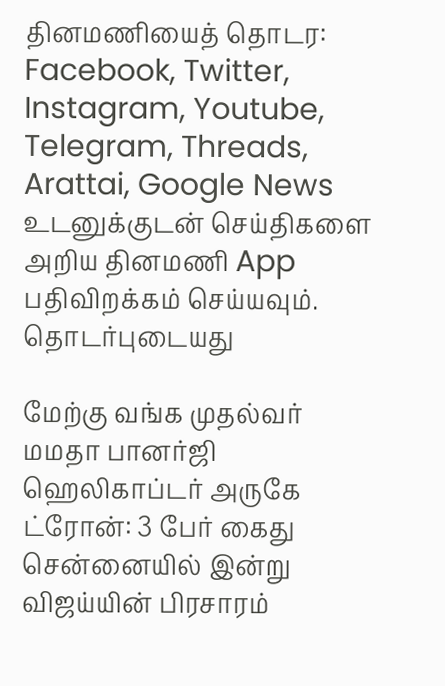தினமணியைத் தொடர: Facebook, Twitter, Instagram, Youtube, Telegram, Threads, Arattai, Google News
உடனுக்குடன் செய்திகளை அறிய தினமணி App பதிவிறக்கம் செய்யவும்.
தொடர்புடையது

மேற்கு வங்க முதல்வர் மமதா பானர்ஜி ஹெலிகாப்டர் அருகே ட்ரோன்: 3 பேர் கைது
சென்னையில் இன்று விஜய்யின் பிரசாரம்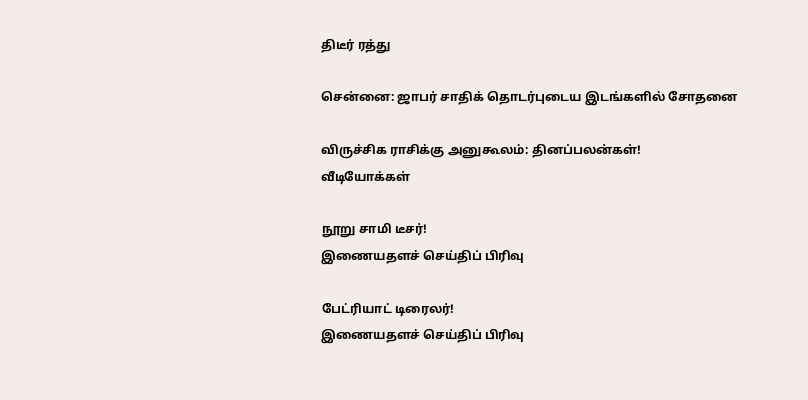திடீர் ரத்து

சென்னை: ஜாபர் சாதிக் தொடர்புடைய இடங்களில் சோதனை

விருச்சிக ராசிக்கு அனுகூலம்: தினப்பலன்கள்!
வீடியோக்கள்

நூறு சாமி டீசர்!
இணையதளச் செய்திப் பிரிவு

பேட்ரியாட் டிரைலர்!
இணையதளச் செய்திப் பிரிவு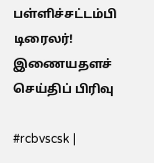பள்ளிச்சட்டம்பி டிரைலர்!
இணையதளச் செய்திப் பிரிவு

#rcbvscsk |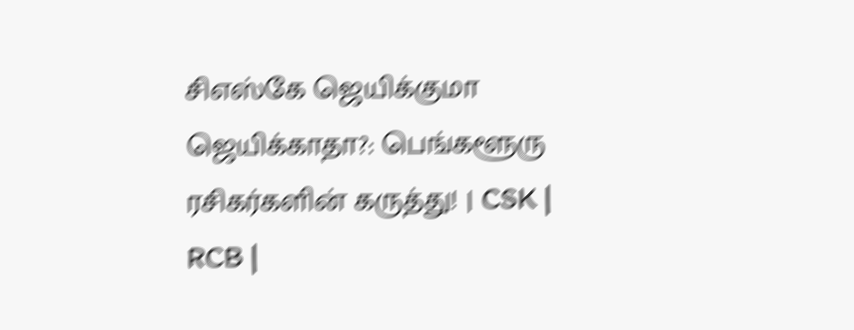சிஎஸ்கே ஜெயிக்குமா ஜெயிக்காதா?: பெங்களூரு ரசிகர்களின் கருத்து! | CSK | RCB |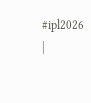#ipl2026 |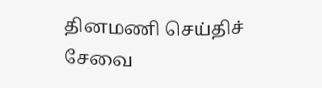தினமணி செய்திச் சேவை